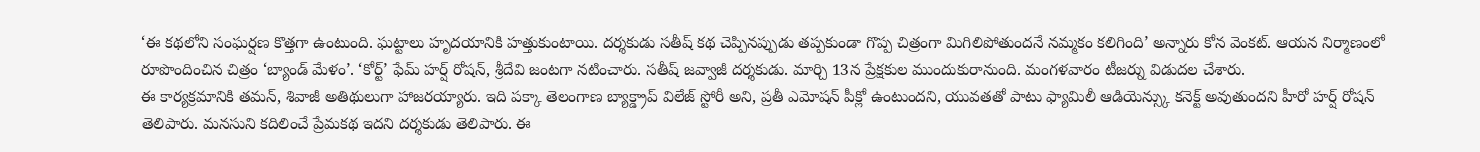‘ఈ కథలోని సంఘర్షణ కొత్తగా ఉంటుంది. ఘట్టాలు హృదయానికి హత్తుకుంటాయి. దర్శకుడు సతీష్ కథ చెప్పినప్పుడు తప్పకుండా గొప్ప చిత్రంగా మిగిలిపోతుందనే నమ్మకం కలిగింది’ అన్నారు కోన వెంకట్. ఆయన నిర్మాణంలో రూపొందించిన చిత్రం ‘బ్యాండ్ మేళం’. ‘కోర్ట్’ ఫేమ్ హర్ష్ రోషన్, శ్రీదేవి జంటగా నటించారు. సతీష్ జవ్వాజీ దర్శకుడు. మార్చి 13న ప్రేక్షకుల ముందుకురానుంది. మంగళవారం టీజర్ను విడుదల చేశారు.
ఈ కార్యక్రమానికి తమన్, శివాజీ అతిథులుగా హాజరయ్యారు. ఇది పక్కా తెలంగాణ బ్యాక్డ్రాప్ విలేజ్ స్టోరీ అని, ప్రతీ ఎమోషన్ పీక్లో ఉంటుందని, యువతతో పాటు ఫ్యామిలీ ఆడియెన్స్కు కనెక్ట్ అవుతుందని హీరో హర్ష్ రోషన్ తెలిపారు. మనసుని కదిలించే ప్రేమకథ ఇదని దర్శకుడు తెలిపారు. ఈ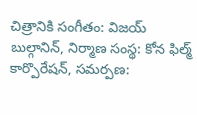చిత్రానికి సంగీతం: విజయ్ బుల్గానిన్, నిర్మాణ సంస్థ: కోన ఫిల్మ్ కార్పొరేషన్, సమర్పణ: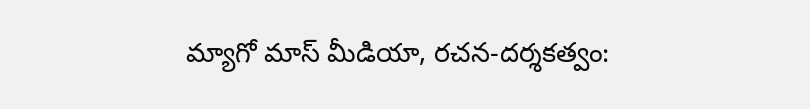మ్యాగో మాస్ మీడియా, రచన-దర్శకత్వం: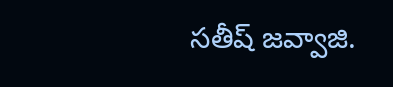సతీష్ జవ్వాజి.